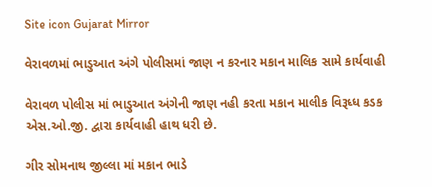Site icon Gujarat Mirror

વેરાવળમાં ભાડુઆત અંગે પોલીસમાં જાણ ન કરનાર મકાન માલિક સામે કાર્યવાહી

વેરાવળ પોલીસ માં ભાડુઆત અંગેની જાણ નહી કરતા મકાન માલીક વિરૂધ્ધ કડક એસ.ઓ.જી. દ્વારા કાર્યવાહી હાથ ધરી છે.

ગીર સોમનાથ જીલ્લા માં મકાન ભાડે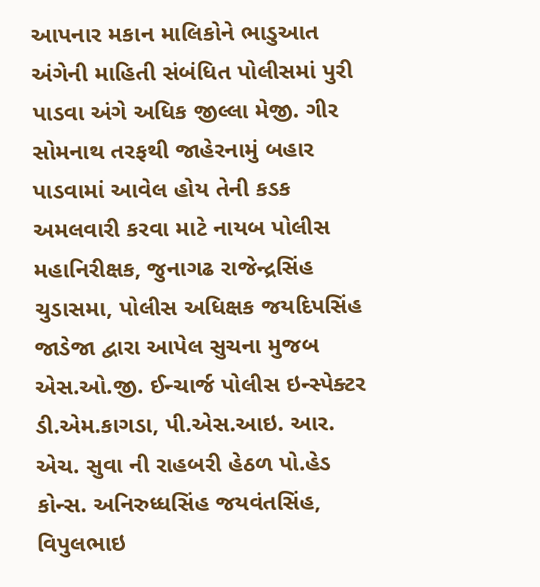આપનાર મકાન માલિકોને ભાડુઆત અંગેની માહિતી સંબંધિત પોલીસમાં પુરી પાડવા અંગે અધિક જીલ્લા મેજી. ગીર સોમનાથ તરફથી જાહેરનામું બહાર પાડવામાં આવેલ હોય તેની કડક અમલવારી કરવા માટે નાયબ પોલીસ મહાનિરીક્ષક, જુનાગઢ રાજેન્દ્રસિંહ ચુડાસમા, પોલીસ અધિક્ષક જયદિપસિંહ જાડેજા દ્વારા આપેલ સુચના મુજબ એસ.ઓ.જી. ઈન્ચાર્જ પોલીસ ઇન્સ્પેક્ટર ડી.એમ.કાગડા, પી.એસ.આઇ. આર. એચ. સુવા ની રાહબરી હેઠળ પો.હેડ કોન્સ. અનિરુધ્ધસિંહ જયવંતસિંહ, વિપુલભાઇ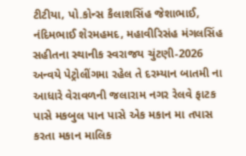ટીટીયા, પો.કોન્સ કૈલાશસિંહ જેશાભાઈ, નંદિમભાઈ શેરમહમદ, મહાવીરિસંહ મંગલસિંહ સહીતના સ્થાનીક સ્વરાજય ચુંટણી-2026 અન્વયે પેટ્રોલીંગમા રહેલ તે દરમ્યાન બાતમી ના આધારે વેરાવળની જલારામ નગર રેલવે ફાટક પાસે મકબુલ પાન પાસે એક મકાન મા તપાસ કરતા મકાન માલિક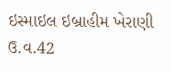ઇસ્માઇલ ઇબ્રાહીમ ખેરાણી ઉ.વ.42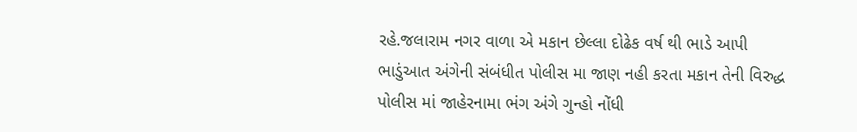રહે.જલારામ નગર વાળા એ મકાન છેલ્લા દોઢેક વર્ષ થી ભાડે આપી ભાડુંઆત અંગેની સંબંધીત પોલીસ મા જાણ નહી કરતા મકાન તેની વિરુદ્ધ પોલીસ માં જાહેરનામા ભંગ અંગે ગુન્હો નોંધી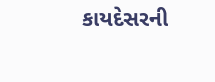કાયદેસરની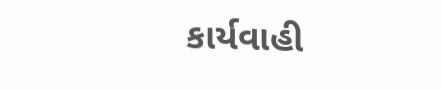કાર્યવાહી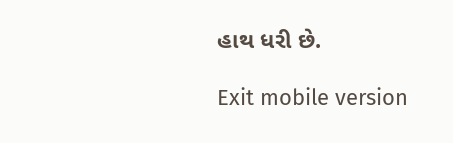હાથ ધરી છે.

Exit mobile version